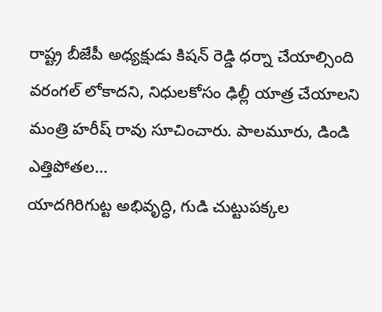రాష్ట్ర బీజేపీ అధ్యక్షుడు కిషన్ రెడ్డి ధర్నా చేయాల్సింది వరంగల్ లోకాదని, నిధులకోసం ఢిల్లీ యాత్ర చేయాలని మంత్రి హరీష్ రావు సూచించారు. పాలమూరు, డిండి ఎత్తిపోతల…
యాదగిరిగుట్ట అభివృద్ధి, గుడి చుట్టుపక్కల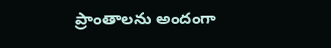ప్రాంతాలను అందంగా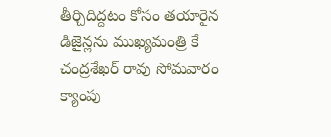తీర్చిదిద్దటం కోసం తయారైన డిజైన్లను ముఖ్యమంత్రి కే చంద్రశేఖర్ రావు సోమవారం క్యాంపు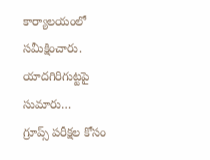కార్యాలయంలో సమీక్షించారు. యాదగిరిగుట్టపై సుమారు…
గ్రూప్స్ పరీక్షల కోసం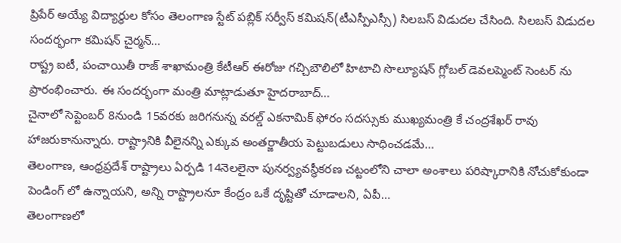ప్రిపేర్ అయ్యే విద్యార్థుల కోసం తెలంగాణ స్టేట్ పబ్లిక్ సర్వీస్ కమిషన్(టీఎస్పీఎస్సీ) సిలబస్ విడుదల చేసింది. సిలబస్ విడుదల సందర్భంగా కమిషన్ చైర్మన్…
రాష్ట్ర ఐటీ, పంచాయితీ రాజ్ శాఖామంత్రి కేటీఆర్ ఈరోజు గచ్చిబౌలిలో హిటాచి సొల్యూషన్ గ్లోబల్ డెవలప్మెంట్ సెంటర్ ను ప్రారంభించారు. ఈ సందర్భంగా మంత్రి మాట్లాడుతూ హైదరాబాద్…
చైనాలో సెప్టెంబర్ 8నుండి 15వరకు జరిగనున్న వరల్డ్ ఎకనామిక్ ఫోరం సదస్సుకు ముఖ్యమంత్రి కే చంద్రశేఖర్ రావు హాజరుకానున్నారు. రాష్ట్రానికి వీలైనన్ని ఎక్కువ అంతర్జాతీయ పెట్టుబడులు సాధించడమే…
తెలంగాణ, ఆంధ్రప్రదేశ్ రాష్ట్రాలు ఏర్పడి 14నెలలైనా పునర్వ్యవస్థీకరణ చట్టంలోని చాలా అంశాలు పరిష్కారానికి నోచుకోకుండా పెండింగ్ లో ఉన్నాయని, అన్ని రాష్ట్రాలనూ కేంద్రం ఒకే దృష్టితో చూడాలని, ఏపీ…
తెలంగాణలో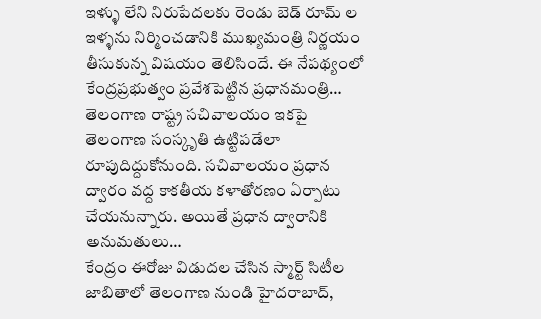ఇళ్ళు లేని నిరుపేదలకు రెండు బెడ్ రూమ్ ల ఇళ్ళను నిర్మించడానికి ముఖ్యమంత్రి నిర్ణయం తీసుకున్న విషయం తెలిసిందే. ఈ నేపథ్యంలో కేంద్రప్రభుత్వం ప్రవేశపెట్టిన ప్రధానమంత్రి…
తెలంగాణ రాష్ట్ర సచివాలయం ఇకపై తెలంగాణ సంస్కృతి ఉట్టిపడేలా రూపుదిద్దుకోనుంది. సచివాలయం ప్రధాన ద్వారం వద్ద కాకతీయ కళాతోరణం ఏర్పాటు చేయనున్నారు. అయితే ప్రధాన ద్వారానికి అనుమతులు…
కేంద్రం ఈరోజు విడుదల చేసిన స్మార్ట్ సిటీల జాబితాలో తెలంగాణ నుండి హైదరాబాద్,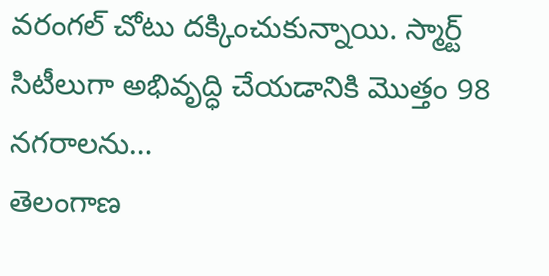వరంగల్ చోటు దక్కించుకున్నాయి. స్మార్ట్ సిటీలుగా అభివృద్ధి చేయడానికి మొత్తం 98 నగరాలను…
తెలంగాణ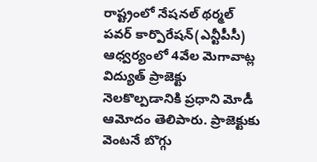రాష్ట్రంలో నేషనల్ థర్మల్ పవర్ కార్పొరేషన్(ఎన్టీపీసీ) ఆధ్వర్యంలో 4వేల మెగావాట్ల విద్యుత్ ప్రాజెక్టు నెలకొల్పడానికి ప్రధాని మోడీ ఆమోదం తెలిపారు. ప్రాజెక్టుకు వెంటనే బొగ్గు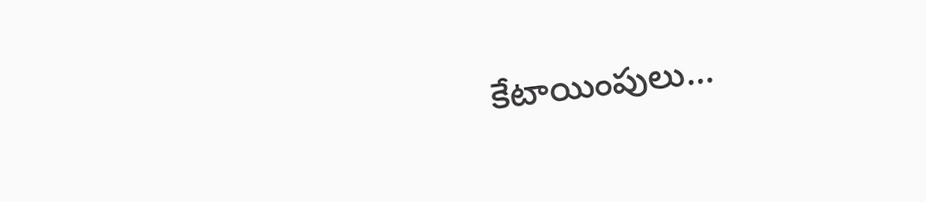కేటాయింపులు…